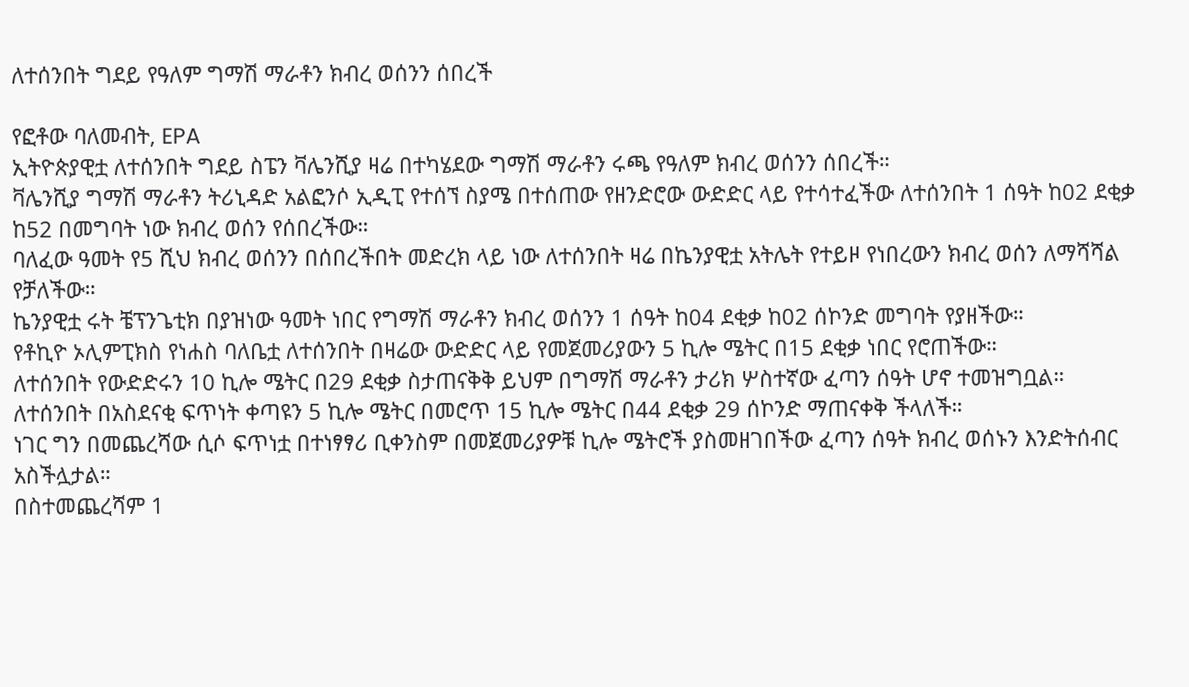ለተሰንበት ግደይ የዓለም ግማሽ ማራቶን ክብረ ወሰንን ሰበረች

የፎቶው ባለመብት, EPA
ኢትዮጵያዊቷ ለተሰንበት ግደይ ስፔን ቫሌንሺያ ዛሬ በተካሄደው ግማሽ ማራቶን ሩጫ የዓለም ክብረ ወሰንን ሰበረች።
ቫሌንሺያ ግማሽ ማራቶን ትሪኒዳድ አልፎንሶ ኢዲፒ የተሰኘ ስያሜ በተሰጠው የዘንድሮው ውድድር ላይ የተሳተፈችው ለተሰንበት 1 ሰዓት ከ02 ደቂቃ ከ52 በመግባት ነው ክብረ ወሰን የሰበረችው።
ባለፈው ዓመት የ5 ሺህ ክብረ ወሰንን በሰበረችበት መድረክ ላይ ነው ለተሰንበት ዛሬ በኬንያዊቷ አትሌት የተይዞ የነበረውን ክብረ ወሰን ለማሻሻል የቻለችው።
ኬንያዊቷ ሩት ቼፕንጌቲክ በያዝነው ዓመት ነበር የግማሽ ማራቶን ክብረ ወሰንን 1 ሰዓት ከ04 ደቂቃ ከ02 ሰኮንድ መግባት የያዘችው።
የቶኪዮ ኦሊምፒክስ የነሐስ ባለቤቷ ለተሰንበት በዛሬው ውድድር ላይ የመጀመሪያውን 5 ኪሎ ሜትር በ15 ደቂቃ ነበር የሮጠችው።
ለተሰንበት የውድድሩን 10 ኪሎ ሜትር በ29 ደቂቃ ስታጠናቅቅ ይህም በግማሽ ማራቶን ታሪክ ሦስተኛው ፈጣን ሰዓት ሆኖ ተመዝግቧል።
ለተሰንበት በአስደናቂ ፍጥነት ቀጣዩን 5 ኪሎ ሜትር በመሮጥ 15 ኪሎ ሜትር በ44 ደቂቃ 29 ሰኮንድ ማጠናቀቅ ችላለች።
ነገር ግን በመጨረሻው ሲሶ ፍጥነቷ በተነፃፃሪ ቢቀንስም በመጀመሪያዎቹ ኪሎ ሜትሮች ያስመዘገበችው ፈጣን ሰዓት ክብረ ወሰኑን እንድትሰብር አስችሏታል።
በስተመጨረሻም 1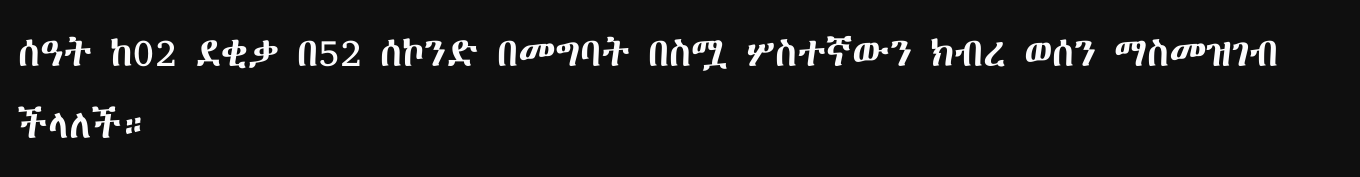ሰዓት ከ02 ደቂቃ በ52 ሰኮንድ በመግባት በስሟ ሦስተኛውን ክብረ ወሰን ማስመዝገብ ችላለች።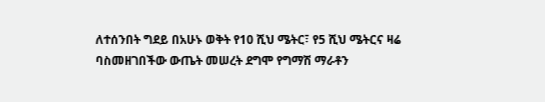ለተሰንበት ግደይ በአሁኑ ወቅት የ10 ሺህ ሜትር፣ የ5 ሺህ ሜትርና ዛሬ ባስመዘገበችው ውጤት መሠረት ደግሞ የግማሽ ማራቶን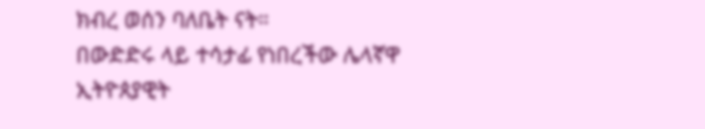ክብረ ወሰን ባለቤት ናት።
በውድድሩ ላይ ተሳታፊ የነበረችው ሌላኛዋ ኢትዮጰያዊት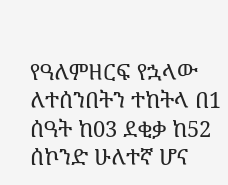የዓለምዘርፍ የኋላው ለተሰንበትን ተከትላ በ1 ሰዓት ከ03 ደቂቃ ከ52 ሰኮንድ ሁለተኛ ሆና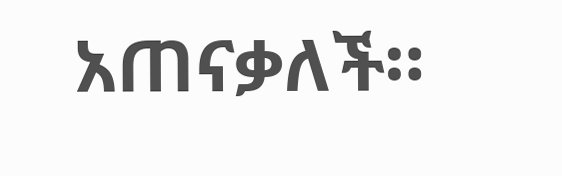አጠናቃለች።